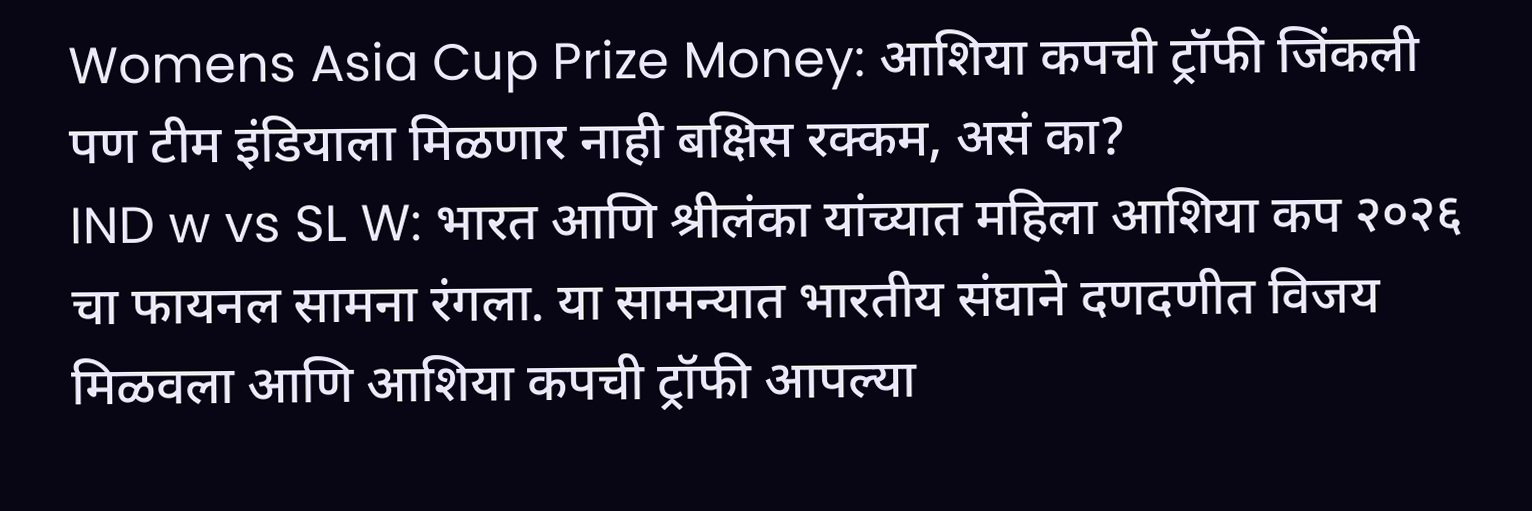Womens Asia Cup Prize Money: आशिया कपची ट्रॉफी जिंकली पण टीम इंडियाला मिळणार नाही बक्षिस रक्कम, असं का?
IND w vs SL W: भारत आणि श्रीलंका यांच्यात महिला आशिया कप २०२६ चा फायनल सामना रंगला. या सामन्यात भारतीय संघाने दणदणीत विजय मिळवला आणि आशिया कपची ट्रॉफी आपल्या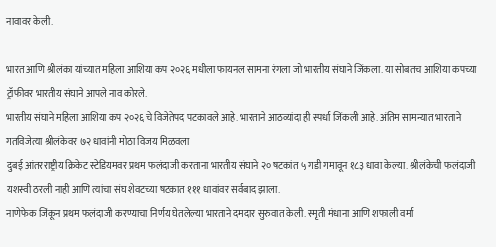नावावर केली.

भारत आणि श्रीलंका यांच्यात महिला आशिया कप २०२६ मधीला फायनल सामना रंगला जो भारतीय संघाने जिंकला. या सोबतच आशिया कपच्या ट्रॉफीवर भारतीय संघाने आपले नाव कोरले.
भारतीय संघाने महिला आशिया कप २०२६ चे विजेतेपद पटकावले आहे. भारताने आठव्यांदा ही स्पर्धा जिंकली आहे. अंतिम सामन्यात भारताने गतविजेत्या श्रीलंकेवर ७२ धावांनी मोठा विजय मिळवला
दुबई आंतरराष्ट्रीय क्रिकेट स्टेडियमवर प्रथम फलंदाजी करताना भारतीय संघाने २० षटकांत ५ गडी गमावून १८३ धावा केल्या. श्रीलंकेची फलंदाजी यशस्वी ठरली नाही आणि त्यांचा संघ शेवटच्या षटकात १११ धावांवर सर्वबाद झाला.
नाणेफेक जिंकून प्रथम फलंदाजी करण्याचा निर्णय घेतलेल्या भारताने दमदार सुरुवात केली. स्मृती मंधाना आणि शफाली वर्मा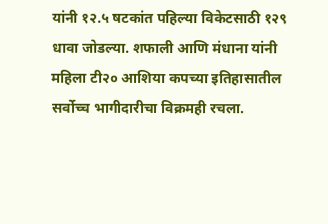यांनी १२.५ षटकांत पहिल्या विकेटसाठी १२९ धावा जोडल्या. शफाली आणि मंधाना यांनी महिला टी२० आशिया कपच्या इतिहासातील सर्वोच्च भागीदारीचा विक्रमही रचला.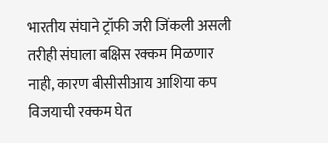भारतीय संघाने ट्रॉफी जरी जिंकली असली तरीही संघाला बक्षिस रक्कम मिळणार नाही, कारण बीसीसीआय आशिया कप विजयाची रक्कम घेत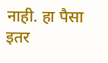नाही. हा पैसा इतर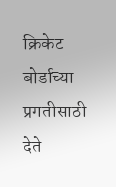क्रिकेट बोर्डाच्या प्रगतीसाठी देते